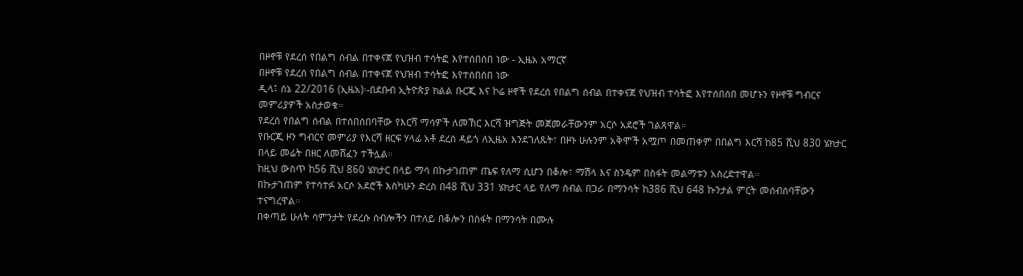በዞኖቹ የደረሰ የበልግ ሰብል በተቀናጀ የህዝብ ተሳትፎ እየተሰበሰበ ነው - ኢዜአ አማርኛ
በዞኖቹ የደረሰ የበልግ ሰብል በተቀናጀ የህዝብ ተሳትፎ እየተሰበሰበ ነው
ዲላ፤ ሰኔ 22/2016 (ኢዜአ)፡-በደቡብ ኢትዮጵያ ክልል ቡርጂ እና ኮሬ ዞኖች የደረሰ የበልግ ሰብል በተቀናጀ የህዝብ ተሳትፎ እየተሰበሰበ መሆኑን የዞኖቹ ግብርና መምሪያዎች አስታወቁ።
የደረሰ የበልግ ሰብል በተሰበሰበባቸው የእርሻ ማሳዎች ለመኸር እርሻ ዝግጅት መጀመራቸውንም አርሶ አደሮች ገልጸዋል።
የቡርጂ ዞን ግብርና መምሪያ የእርሻ ዘርፍ ሃላፊ አቶ ደረሰ ዳይጎ ለኢዜአ እንደገለጹት፣ በዞኑ ሁሉንም አቅሞች አሟጦ በመጠቀም በበልግ እርሻ ከ85 ሺህ 830 ሄክታር በላይ መሬት በዘር ለመሸፈን ተችሏል።
ከዚህ ውስጥ ከ56 ሺህ 860 ሄክታር በላይ ማሳ በኩታገጠም ጤፍ የለማ ሲሆን በቆሎ፣ ማሽላ እና ስንዴም በስፋት መልማቱን አስረድተዋል።
በኩታገጠም የተሳተፉ አርሶ አደሮች እስካሁን ድረስ በ48 ሺህ 331 ሄክታር ላይ የለማ ሰብል በጋራ በማንሳት ከ386 ሺህ 648 ኩንታል ምርት መሰብሰባቸውን ተናግረዋል።
በቀጣይ ሁለት ሳምንታት የደረሱ ሰብሎችን በተለይ በቆሎን በስፋት በማንሳት በሙሉ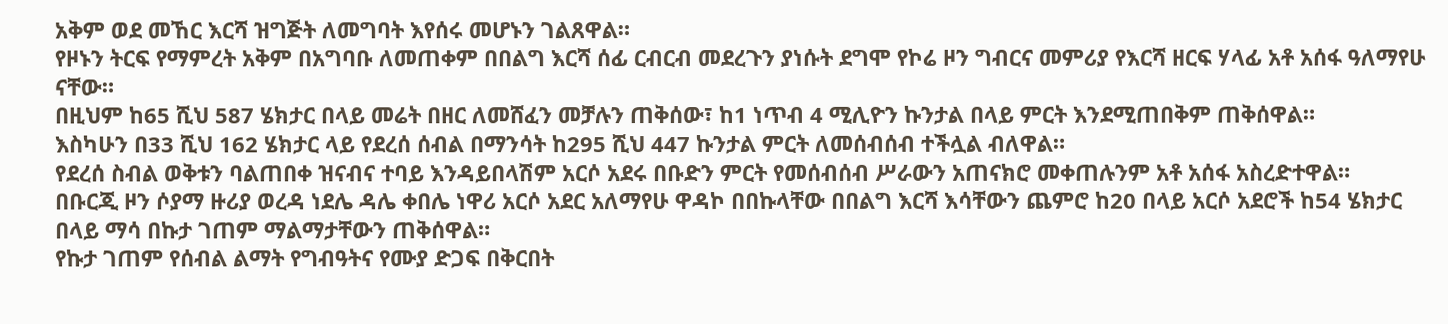አቅም ወደ መኸር እርሻ ዝግጅት ለመግባት እየሰሩ መሆኑን ገልጸዋል።
የዞኑን ትርፍ የማምረት አቅም በአግባቡ ለመጠቀም በበልግ እርሻ ሰፊ ርብርብ መደረጉን ያነሱት ደግሞ የኮሬ ዞን ግብርና መምሪያ የእርሻ ዘርፍ ሃላፊ አቶ አሰፋ ዓለማየሁ ናቸው።
በዚህም ከ65 ሺህ 587 ሄክታር በላይ መሬት በዘር ለመሸፈን መቻሉን ጠቅሰው፣ ከ1 ነጥብ 4 ሚሊዮን ኩንታል በላይ ምርት እንደሚጠበቅም ጠቅሰዋል።
እስካሁን በ33 ሺህ 162 ሄክታር ላይ የደረሰ ሰብል በማንሳት ከ295 ሺህ 447 ኩንታል ምርት ለመሰብሰብ ተችሏል ብለዋል።
የደረሰ ስብል ወቅቱን ባልጠበቀ ዝናብና ተባይ እንዳይበላሽም አርሶ አደሩ በቡድን ምርት የመሰብሰብ ሥራውን አጠናክሮ መቀጠሉንም አቶ አሰፋ አስረድተዋል።
በቡርጂ ዞን ሶያማ ዙሪያ ወረዳ ነደሌ ዳሌ ቀበሌ ነዋሪ አርሶ አደር አለማየሁ ዋዳኮ በበኩላቸው በበልግ እርሻ እሳቸውን ጨምሮ ከ20 በላይ አርሶ አደሮች ከ54 ሄክታር በላይ ማሳ በኩታ ገጠም ማልማታቸውን ጠቅሰዋል።
የኩታ ገጠም የሰብል ልማት የግብዓትና የሙያ ድጋፍ በቅርበት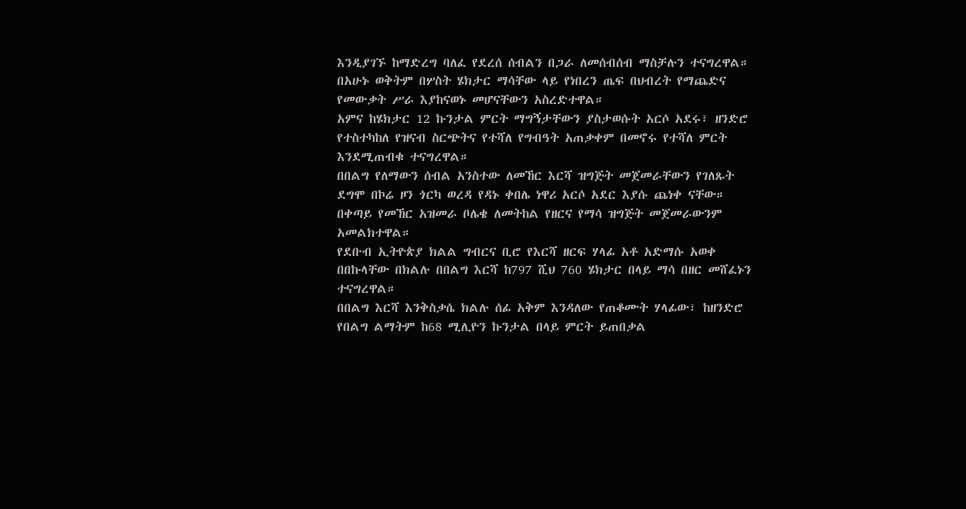እንዲያገኙ ከማድረግ ባለፈ የደረሰ ሰብልን በጋራ ለመሰብሰብ ማስቻሉን ተናግረዋል።
በአሁኑ ወቅትም በሦስት ሄክታር ማሳቸው ላይ የነበረን ጤፍ በህብረት የማጨድና የመውቃት ሥራ እያከናወኑ መሆናቸውን አስረድተዋል።
አምና ከሄክታር 12 ኩንታል ምርት ማግኝታቸውን ያስታወሱት አርሶ አደሩ፣ ዘንድሮ የተስተካከለ የዝናብ ስርጭትና የተሻለ የግብዓት አጠቃቀም በመኖሩ የተሻለ ምርት እንደሚጠብቁ ተናግረዋል።
በበልግ የለማውን ሰብል አንስተው ለመኸር እርሻ ዝግጅት መጀመራቸውን የገለጹት ደግሞ በኮሬ ዞን ጎርካ ወረዳ የዳኑ ቀበሌ ነዋሪ አርሶ አደር እያሱ ጨነቀ ናቸው።
በቀጣይ የመኸር አዝመራ ቦሌቄ ለመትከል የዘርና የማሳ ዝግጅት መጀመራውንም አመልክተዋል።
የደቡብ ኢትዮጵያ ክልል ግብርና ቢሮ የእርሻ ዘርፍ ሃላፊ አቶ አድማሱ አወቀ በበኩላቸው በክልሉ በበልግ እርሻ ከ797 ሺህ 760 ሄክታር በላይ ማሳ በዘር መሸፈኑን ተናግረዋል።
በበልግ እርሻ እንቅስቃሴ ክልሉ ሰፊ አቅም እንዳለው የጠቆሙት ሃላፊው፣ ከዘንድሮ የበልግ ልማትም ከ68 ሚሊዮን ኩንታል በላይ ምርት ይጠበቃል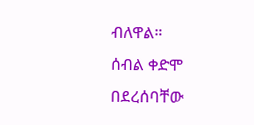ብለዋል።
ሰብል ቀድሞ በደረሰባቸው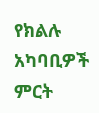የክልሉ አካባቢዎች ምርት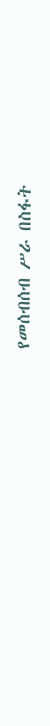የመሰብሰብ ሥራ በስፋት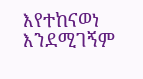እየተከናወነ እንደሚገኝም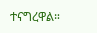ተናግረዋል።